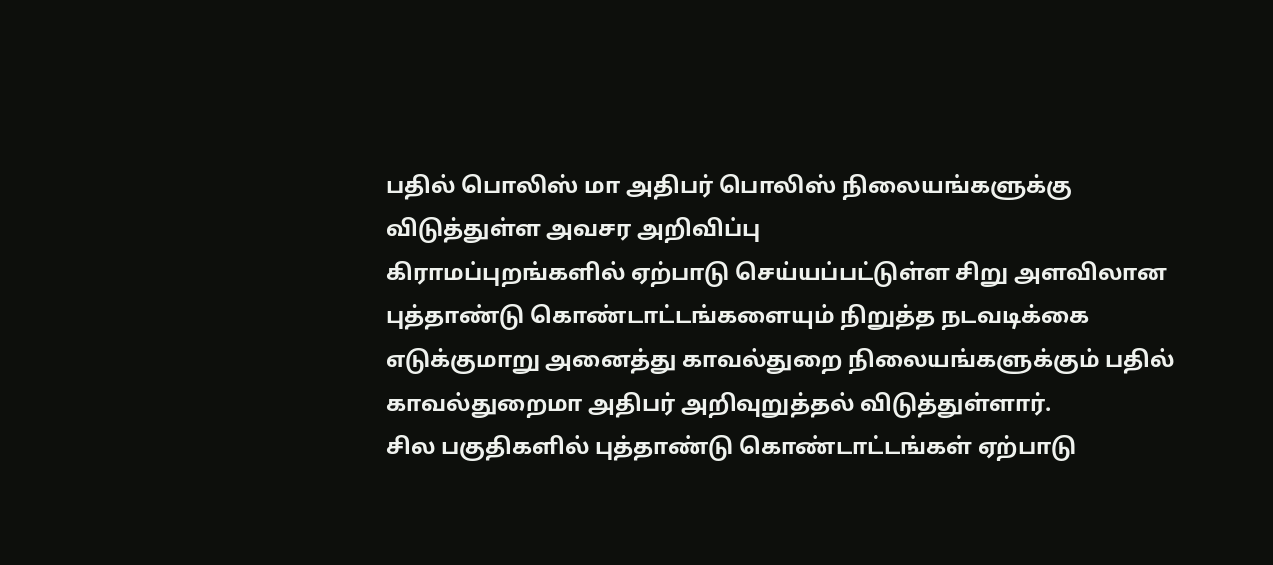பதில் பொலிஸ் மா அதிபர் பொலிஸ் நிலையங்களுக்கு விடுத்துள்ள அவசர அறிவிப்பு
கிராமப்புறங்களில் ஏற்பாடு செய்யப்பட்டுள்ள சிறு அளவிலான புத்தாண்டு கொண்டாட்டங்களையும் நிறுத்த நடவடிக்கை எடுக்குமாறு அனைத்து காவல்துறை நிலையங்களுக்கும் பதில் காவல்துறைமா அதிபர் அறிவுறுத்தல் விடுத்துள்ளார்.
சில பகுதிகளில் புத்தாண்டு கொண்டாட்டங்கள் ஏற்பாடு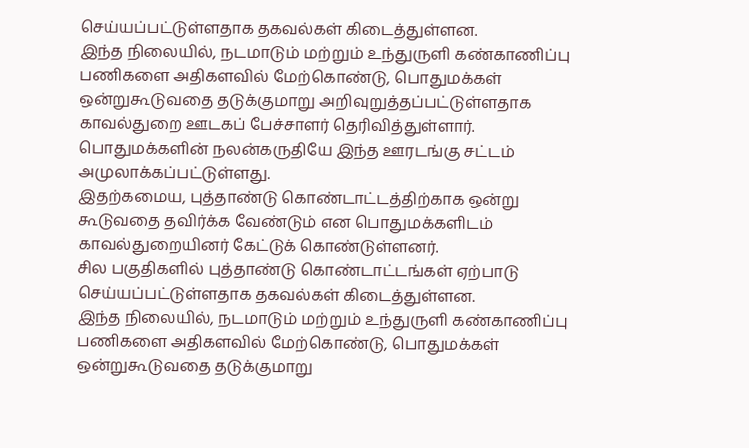செய்யப்பட்டுள்ளதாக தகவல்கள் கிடைத்துள்ளன.
இந்த நிலையில், நடமாடும் மற்றும் உந்துருளி கண்காணிப்பு பணிகளை அதிகளவில் மேற்கொண்டு, பொதுமக்கள் ஒன்றுகூடுவதை தடுக்குமாறு அறிவுறுத்தப்பட்டுள்ளதாக காவல்துறை ஊடகப் பேச்சாளர் தெரிவித்துள்ளார்.
பொதுமக்களின் நலன்கருதியே இந்த ஊரடங்கு சட்டம் அமுலாக்கப்பட்டுள்ளது.
இதற்கமைய, புத்தாண்டு கொண்டாட்டத்திற்காக ஒன்று கூடுவதை தவிர்க்க வேண்டும் என பொதுமக்களிடம் காவல்துறையினர் கேட்டுக் கொண்டுள்ளனர்.
சில பகுதிகளில் புத்தாண்டு கொண்டாட்டங்கள் ஏற்பாடு செய்யப்பட்டுள்ளதாக தகவல்கள் கிடைத்துள்ளன.
இந்த நிலையில், நடமாடும் மற்றும் உந்துருளி கண்காணிப்பு பணிகளை அதிகளவில் மேற்கொண்டு, பொதுமக்கள் ஒன்றுகூடுவதை தடுக்குமாறு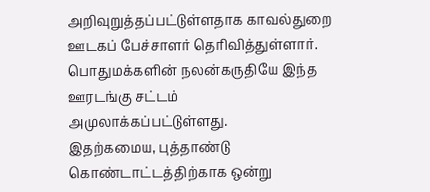அறிவுறுத்தப்பட்டுள்ளதாக காவல்துறை ஊடகப் பேச்சாளர் தெரிவித்துள்ளார்.
பொதுமக்களின் நலன்கருதியே இந்த ஊரடங்கு சட்டம் அமுலாக்கப்பட்டுள்ளது.
இதற்கமைய, புத்தாண்டு கொண்டாட்டத்திற்காக ஒன்று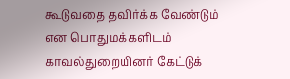கூடுவதை தவிர்க்க வேண்டும் என பொதுமக்களிடம் காவல்துறையினர் கேட்டுக்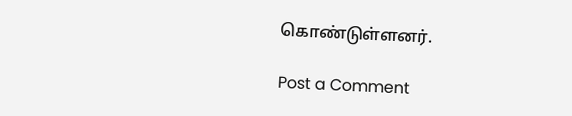கொண்டுள்ளனர்.

Post a Comment